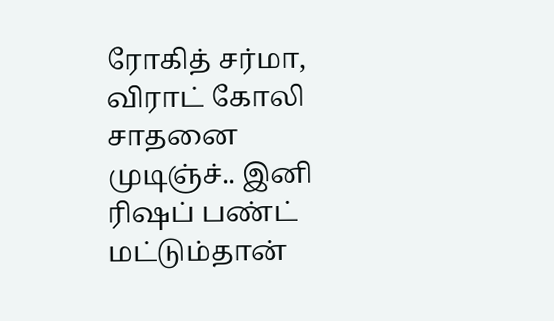ரோகித் சர்மா, விராட் கோலி சாதனை முடிஞ்ச்.. இனி ரிஷப் பண்ட் மட்டும்தான்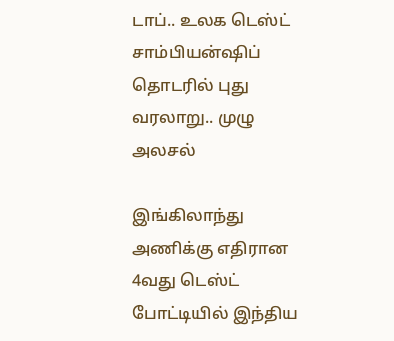டாப்.. உலக டெஸ்ட் சாம்பியன்ஷிப் தொடரில் புது வரலாறு.. முழு அலசல்

இங்கிலாந்து அணிக்கு எதிரான 4வது டெஸ்ட் போட்டியில் இந்திய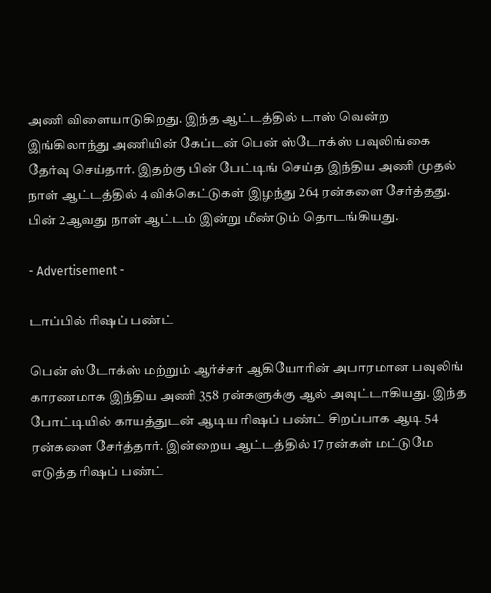அணி விளையாடுகிறது. இந்த ஆட்டத்தில் டாஸ் வென்ற இங்கிலாந்து அணியின் கேப்டன் பென் ஸ்டோக்ஸ் பவுலிங்கை தேர்வு செய்தார். இதற்கு பின் பேட்டிங் செய்த இந்திய அணி முதல் நாள் ஆட்டத்தில் 4 விக்கெட்டுகள் இழந்து 264 ரன்களை சேர்த்தது. பின் 2ஆவது நாள் ஆட்டம் இன்று மீண்டும் தொடங்கியது.

- Advertisement -

டாப்பில் ரிஷப் பண்ட்

பென் ஸ்டோக்ஸ் மற்றும் ஆர்ச்சர் ஆகியோரின் அபாரமான பவுலிங் காரணமாக இந்திய அணி 358 ரன்களுக்கு ஆல் அவுட்டாகியது. இந்த போட்டியில் காயத்துடன் ஆடிய ரிஷப் பண்ட் சிறப்பாக ஆடி 54 ரன்களை சேர்த்தார். இன்றைய ஆட்டத்தில் 17 ரன்கள் மட்டுமே எடுத்த ரிஷப் பண்ட்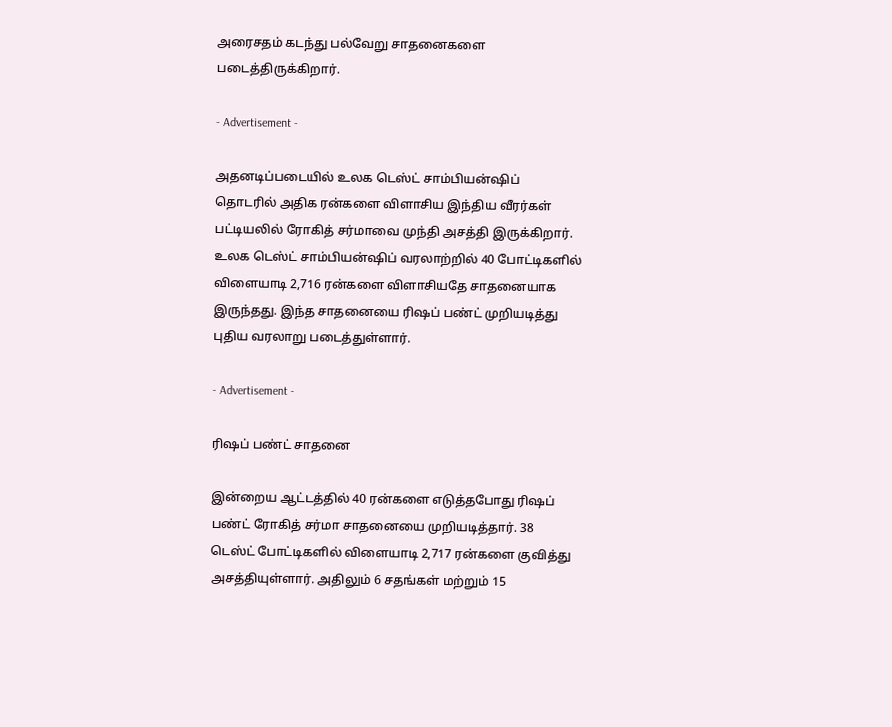அரைசதம் கடந்து பல்வேறு சாதனைகளை படைத்திருக்கிறார்.

- Advertisement -

அதனடிப்படையில் உலக டெஸ்ட் சாம்பியன்ஷிப் தொடரில் அதிக ரன்களை விளாசிய இந்திய வீரர்கள் பட்டியலில் ரோகித் சர்மாவை முந்தி அசத்தி இருக்கிறார். உலக டெஸ்ட் சாம்பியன்ஷிப் வரலாற்றில் 40 போட்டிகளில் விளையாடி 2,716 ரன்களை விளாசியதே சாதனையாக இருந்தது. இந்த சாதனையை ரிஷப் பண்ட் முறியடித்து புதிய வரலாறு படைத்துள்ளார்.

- Advertisement -

ரிஷப் பண்ட் சாதனை

இன்றைய ஆட்டத்தில் 40 ரன்களை எடுத்தபோது ரிஷப் பண்ட் ரோகித் சர்மா சாதனையை முறியடித்தார். 38 டெஸ்ட் போட்டிகளில் விளையாடி 2,717 ரன்களை குவித்து அசத்தியுள்ளார். அதிலும் 6 சதங்கள் மற்றும் 15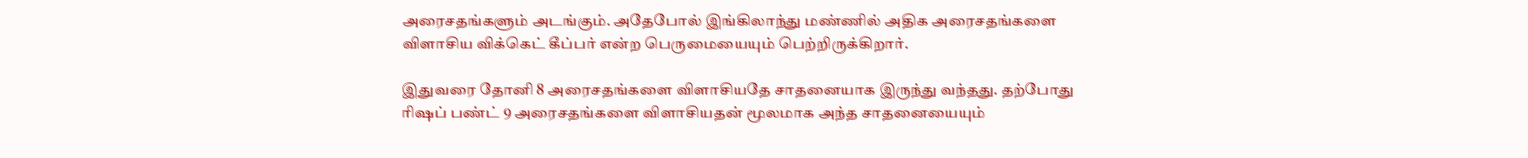அரைசதங்களும் அடங்கும். அதேபோல் இங்கிலாந்து மண்ணில் அதிக அரைசதங்களை விளாசிய விக்கெட் கீப்பர் என்ற பெருமையையும் பெற்றிருக்கிறார்.

இதுவரை தோனி 8 அரைசதங்களை விளாசியதே சாதனையாக இருந்து வந்தது. தற்போது ரிஷப் பண்ட் 9 அரைசதங்களை விளாசியதன் மூலமாக அந்த சாதனையையும்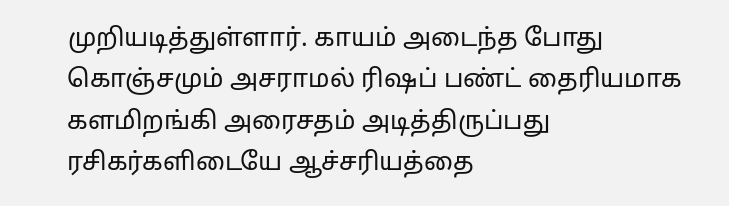முறியடித்துள்ளார். காயம் அடைந்த போது கொஞ்சமும் அசராமல் ரிஷப் பண்ட் தைரியமாக களமிறங்கி அரைசதம் அடித்திருப்பது ரசிகர்களிடையே ஆச்சரியத்தை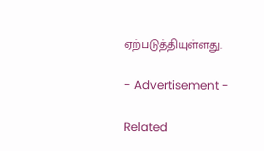ஏற்படுத்தியுள்ளது.

- Advertisement -

Related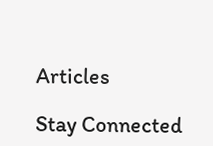Articles

Stay Connected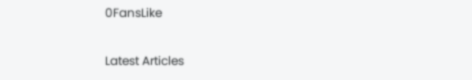0FansLike

Latest Articles